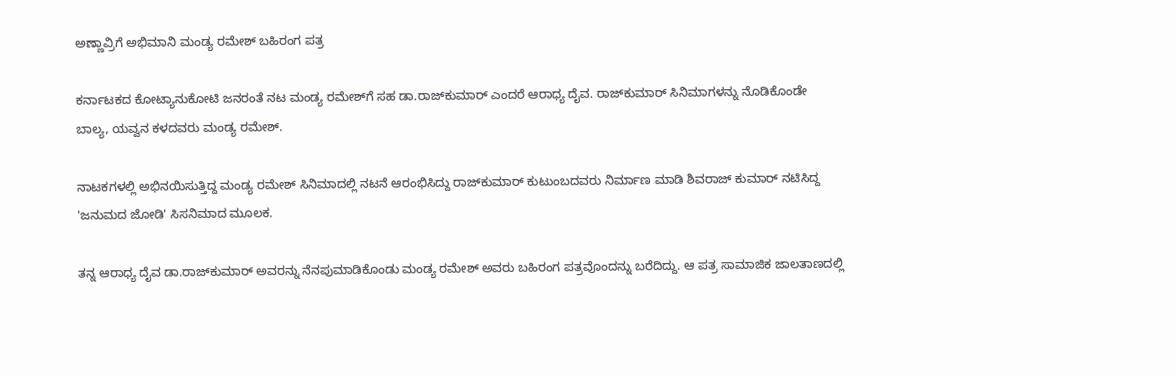ಅಣ್ಣಾವ್ರಿಗೆ ಅಭಿಮಾನಿ ಮಂಡ್ಯ ರಮೇಶ್ ಬಹಿರಂಗ ಪತ್ರ

ಕರ್ನಾಟಕದ ಕೋಟ್ಯಾನುಕೋಟಿ ಜನರಂತೆ ನಟ ಮಂಡ್ಯ ರಮೇಶ್‌ಗೆ ಸಹ ಡಾ.ರಾಜ್‌ಕುಮಾರ್ ಎಂದರೆ ಆರಾಧ್ಯ ದೈವ. ರಾಜ್‌ಕುಮಾರ್ ಸಿನಿಮಾಗಳನ್ನು ನೊಡಿಕೊಂಡೇ ಬಾಲ್ಯ, ಯವ್ವನ ಕಳದವರು ಮಂಡ್ಯ ರಮೇಶ್.

ನಾಟಕಗಳಲ್ಲಿ ಅಭಿನಯಿಸುತ್ತಿದ್ದ ಮಂಡ್ಯ ರಮೇಶ್ ಸಿನಿಮಾದಲ್ಲಿ ನಟನೆ ಆರಂಭಿಸಿದ್ದು ರಾಜ್‌ಕುಮಾರ್ ಕುಟುಂಬದವರು ನಿರ್ಮಾಣ ಮಾಡಿ ಶಿವರಾಜ್‌ ಕುಮಾರ್ ನಟಿಸಿದ್ದ 'ಜನುಮದ ಜೋಡಿ' ಸಿಸನಿಮಾದ ಮೂಲಕ.

ತನ್ನ ಆರಾಧ್ಯ ದೈವ ಡಾ.ರಾಜ್‌ಕುಮಾರ್ ಅವರನ್ನು ನೆನಪುಮಾಡಿಕೊಂಡು ಮಂಡ್ಯ ರಮೇಶ್ ಅವರು ಬಹಿರಂಗ ಪತ್ರವೊಂದನ್ನು ಬರೆದಿದ್ದು. ಆ ಪತ್ರ ಸಾಮಾಜಿಕ ಜಾಲತಾಣದಲ್ಲಿ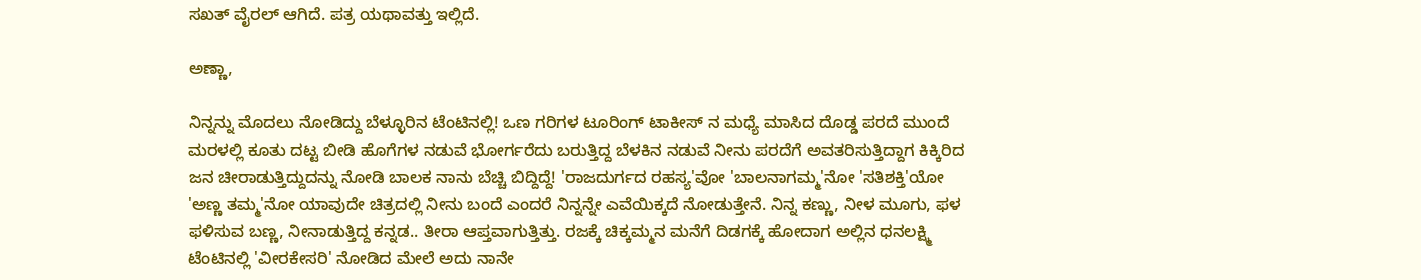ಸಖತ್ ವೈರಲ್ ಆಗಿದೆ. ಪತ್ರ ಯಥಾವತ್ತು ಇಲ್ಲಿದೆ.

ಅಣ್ಣಾ,

ನಿನ್ನನ್ನು ಮೊದಲು ನೋಡಿದ್ದು ಬೆಳ್ಳೂರಿನ ಟೆಂಟಿನಲ್ಲಿ! ಒಣ ಗರಿಗಳ ಟೂರಿಂಗ್ ಟಾಕೀಸ್ ನ ಮಧ್ಯೆ ಮಾಸಿದ ದೊಡ್ಡ ಪರದೆ ಮುಂದೆ ಮರಳಲ್ಲಿ ಕೂತು ದಟ್ಟ ಬೀಡಿ ಹೊಗೆಗಳ ನಡುವೆ ಭೋರ್ಗರೆದು ಬರುತ್ತಿದ್ದ ಬೆಳಕಿನ ನಡುವೆ ನೀನು ಪರದೆಗೆ ಅವತರಿಸುತ್ತಿದ್ದಾಗ ಕಿಕ್ಕಿರಿದ ಜನ ಚೀರಾಡುತ್ತಿದ್ದುದನ್ನು ನೋಡಿ ಬಾಲಕ ನಾನು ಬೆಚ್ಚಿ ಬಿದ್ದಿದ್ದೆ! 'ರಾಜದುರ್ಗದ ರಹಸ್ಯ'ವೋ 'ಬಾಲನಾಗಮ್ಮ'ನೋ 'ಸತಿಶಕ್ತಿ'ಯೋ 'ಅಣ್ಣ ತಮ್ಮ'ನೋ ಯಾವುದೇ ಚಿತ್ರದಲ್ಲಿ ನೀನು ಬಂದೆ ಎಂದರೆ ನಿನ್ನನ್ನೇ ಎವೆಯಿಕ್ಕದೆ ನೋಡುತ್ತೇನೆ. ನಿನ್ನ ಕಣ್ಣು, ನೀಳ ಮೂಗು, ಫಳ ಫಳಿಸುವ ಬಣ್ಣ, ನೀನಾಡುತ್ತಿದ್ದ ಕನ್ನಡ.. ತೀರಾ ಆಪ್ತವಾಗುತ್ತಿತ್ತು. ರಜಕ್ಕೆ ಚಿಕ್ಕಮ್ಮನ ಮನೆಗೆ ದಿಡಗಕ್ಕೆ ಹೋದಾಗ ಅಲ್ಲಿನ ಧನಲಕ್ಷ್ಮಿ ಟೆಂಟಿನಲ್ಲಿ 'ವೀರಕೇಸರಿ' ನೋಡಿದ ಮೇಲೆ ಅದು ನಾನೇ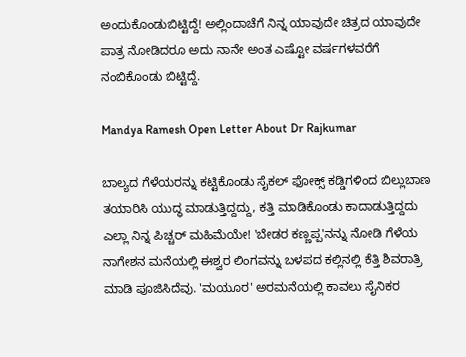ಅಂದುಕೊಂಡುಬಿಟ್ಟಿದ್ದೆ! ಅಲ್ಲಿಂದಾಚೆಗೆ ನಿನ್ನ ಯಾವುದೇ ಚಿತ್ರದ ಯಾವುದೇ ಪಾತ್ರ ನೋಡಿದರೂ ಅದು ನಾನೇ ಅಂತ ಎಷ್ಟೋ ವರ್ಷಗಳವರೆಗೆ ನಂಬಿಕೊಂಡು ಬಿಟ್ಟಿದ್ದೆ.

Mandya Ramesh Open Letter About Dr Rajkumar

ಬಾಲ್ಯದ ಗೆಳೆಯರನ್ನು ಕಟ್ಟಿಕೊಂಡು ಸೈಕಲ್ ಫೋಕ್ಸ್ ಕಡ್ಡಿಗಳಿಂದ ಬಿಲ್ಲುಬಾಣ ತಯಾರಿಸಿ ಯುದ್ಧ ಮಾಡುತ್ತಿದ್ದದ್ದು, ಕತ್ತಿ ಮಾಡಿಕೊಂಡು ಕಾದಾಡುತ್ತಿದ್ದದು ಎಲ್ಲಾ ನಿನ್ನ ಪಿಚ್ಚರ್ ಮಹಿಮೆಯೇ! 'ಬೇಡರ ಕಣ್ಣಪ್ಪ'ನನ್ನು ನೋಡಿ ಗೆಳೆಯ ನಾಗೇಶನ ಮನೆಯಲ್ಲಿ ಈಶ್ವರ ಲಿಂಗವನ್ನು ಬಳಪದ ಕಲ್ಲಿನಲ್ಲಿ ಕೆತ್ತಿ ಶಿವರಾತ್ರಿ ಮಾಡಿ ಪೂಜಿಸಿದೆವು. 'ಮಯೂರ' ಅರಮನೆಯಲ್ಲಿ ಕಾವಲು ಸೈನಿಕರ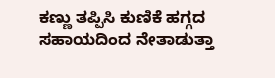ಕಣ್ಣು ತಪ್ಪಿಸಿ ಕುಣಿಕೆ ಹಗ್ಗದ ಸಹಾಯದಿಂದ ನೇತಾಡುತ್ತಾ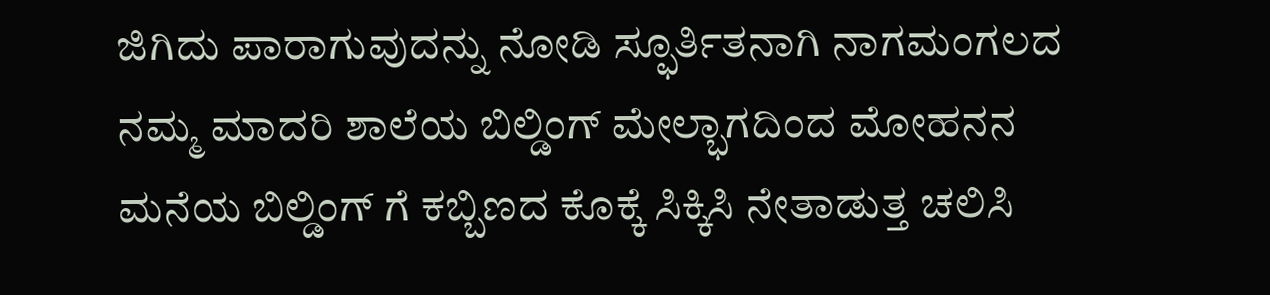ಜಿಗಿದು ಪಾರಾಗುವುದನ್ನು ನೋಡಿ ಸ್ಫೂರ್ತಿತನಾಗಿ ನಾಗಮಂಗಲದ ನಮ್ಮ ಮಾದರಿ ಶಾಲೆಯ ಬಿಲ್ಡಿಂಗ್ ಮೇಲ್ಭಾಗದಿಂದ ಮೋಹನನ ಮನೆಯ ಬಿಲ್ಡಿಂಗ್ ಗೆ ಕಬ್ಬಿಣದ ಕೊಕ್ಕೆ ಸಿಕ್ಕಿಸಿ ನೇತಾಡುತ್ತ ಚಲಿಸಿ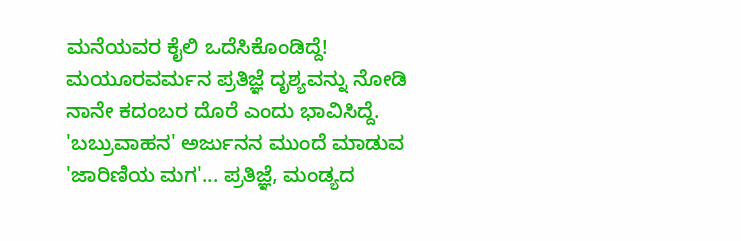ಮನೆಯವರ ಕೈಲಿ ಒದೆಸಿಕೊಂಡಿದ್ದೆ! ಮಯೂರವರ್ಮನ ಪ್ರತಿಜ್ಞೆ ದೃಶ್ಯವನ್ನು ನೋಡಿ ನಾನೇ ಕದಂಬರ ದೊರೆ ಎಂದು ಭಾವಿಸಿದ್ದೆ. 'ಬಬ್ರುವಾಹನ' ಅರ್ಜುನನ ಮುಂದೆ ಮಾಡುವ 'ಜಾರಿಣಿಯ ಮಗ'... ಪ್ರತಿಜ್ಞೆ, ಮಂಡ್ಯದ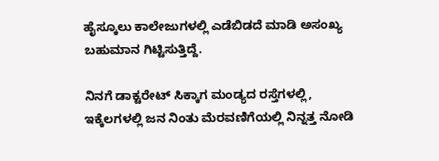ಹೈಸ್ಕೂಲು ಕಾಲೇಜುಗಳಲ್ಲಿ ಎಡೆಬಿಡದೆ ಮಾಡಿ ಅಸಂಖ್ಯ ಬಹುಮಾನ ಗಿಟ್ಟಿಸುತ್ತಿದ್ದೆ.

ನಿನಗೆ ಡಾಕ್ಟರೇಟ್ ಸಿಕ್ಕಾಗ ಮಂಡ್ಯದ ರಸ್ತೆಗಳಲ್ಲಿ, ಇಕ್ಕೆಲಗಳಲ್ಲಿ ಜನ ನಿಂತು ಮೆರವಣಿಗೆಯಲ್ಲಿ ನಿನ್ನತ್ತ ನೋಡಿ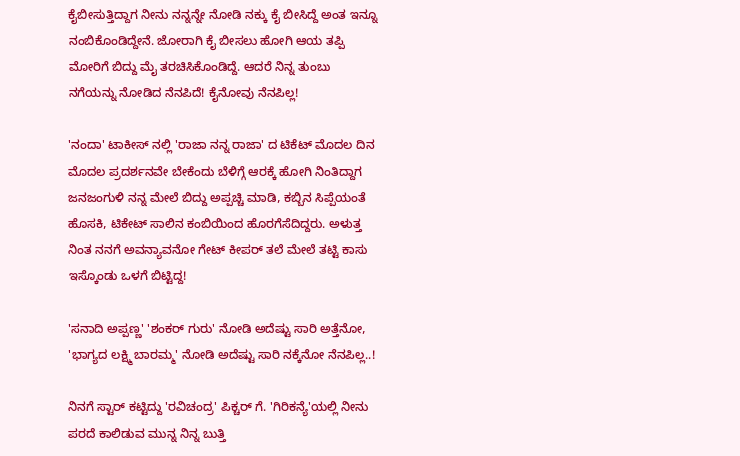ಕೈಬೀಸುತ್ತಿದ್ದಾಗ ನೀನು ನನ್ನನ್ನೇ ನೋಡಿ ನಕ್ಕು ಕೈ ಬೀಸಿದ್ದೆ ಅಂತ ಇನ್ನೂ ನಂಬಿಕೊಂಡಿದ್ದೇನೆ. ಜೋರಾಗಿ ಕೈ ಬೀಸಲು ಹೋಗಿ ಆಯ ತಪ್ಪಿ ಮೋರಿಗೆ ಬಿದ್ದು ಮೈ ತರಚಿಸಿಕೊಂಡಿದ್ದೆ. ಆದರೆ ನಿನ್ನ ತುಂಬು ನಗೆಯನ್ನು ನೋಡಿದ ನೆನಪಿದೆ! ಕೈನೋವು ನೆನಪಿಲ್ಲ!

'ನಂದಾ' ಟಾಕೀಸ್ ನಲ್ಲಿ 'ರಾಜಾ ನನ್ನ ರಾಜಾ' ದ ಟಿಕೆಟ್ ಮೊದಲ ದಿನ ಮೊದಲ ಪ್ರದರ್ಶನವೇ ಬೇಕೆಂದು ಬೆಳಿಗ್ಗೆ ಆರಕ್ಕೆ ಹೋಗಿ ನಿಂತಿದ್ದಾಗ ಜನಜಂಗುಳಿ ನನ್ನ ಮೇಲೆ ಬಿದ್ದು ಅಪ್ಪಚ್ಚಿ ಮಾಡಿ, ಕಬ್ಬಿನ ಸಿಪ್ಪೆಯಂತೆ ಹೊಸಕಿ, ಟಿಕೇಟ್ ಸಾಲಿನ ಕಂಬಿಯಿಂದ ಹೊರಗೆಸೆದಿದ್ದರು. ಅಳುತ್ತ ನಿಂತ ನನಗೆ ಅವನ್ಯಾವನೋ ಗೇಟ್ ಕೀಪರ್ ತಲೆ ಮೇಲೆ ತಟ್ಟಿ ಕಾಸು ಇಸ್ಕೊಂಡು ಒಳಗೆ ಬಿಟ್ಟಿದ್ದ!

'ಸನಾದಿ ಅಪ್ಪಣ್ಣ' 'ಶಂಕರ್ ಗುರು' ನೋಡಿ ಅದೆಷ್ಟು ಸಾರಿ ಅತ್ತೆನೋ, 'ಭಾಗ್ಯದ ಲಕ್ಷ್ಮಿ ಬಾರಮ್ಮ' ನೋಡಿ ಅದೆಷ್ಟು ಸಾರಿ ನಕ್ಕೆನೋ ನೆನಪಿಲ್ಲ..!

ನಿನಗೆ ಸ್ಟಾರ್‌ ಕಟ್ಟಿದ್ದು 'ರವಿಚಂದ್ರ' ಪಿಕ್ಚರ್ ಗೆ. 'ಗಿರಿಕನ್ಯೆ'ಯಲ್ಲಿ ನೀನು ಪರದೆ ಕಾಲಿಡುವ ಮುನ್ನ ನಿನ್ನ ಬುತ್ತಿ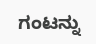ಗಂಟನ್ನು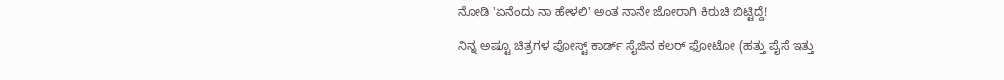ನೋಡಿ 'ಏನೆಂದು ನಾ ಹೇಳಲಿ' ಅಂತ ನಾನೇ ಜೋರಾಗಿ ಕಿರುಚಿ ಬಿಟ್ಟಿದ್ದೆ!

ನಿನ್ನ ಅಷ್ಟೂ ಚಿತ್ರಗಳ ಪೋಸ್ಟ್ ಕಾರ್ಡ್ ಸೈಜಿನ ಕಲರ್ ಫೋಟೋ (ಹತ್ತು ಪೈಸೆ ಇತ್ತು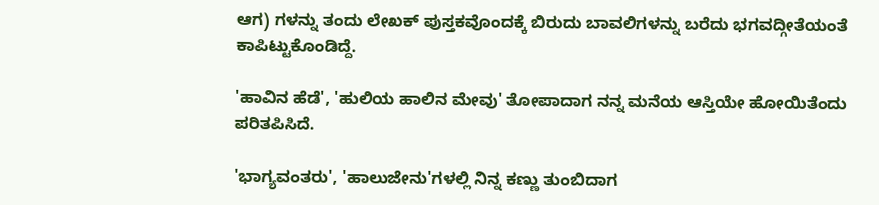ಆಗ) ಗಳನ್ನು ತಂದು ಲೇಖಕ್ ಪುಸ್ತಕವೊಂದಕ್ಕೆ ಬಿರುದು ಬಾವಲಿಗಳನ್ನು ಬರೆದು ಭಗವದ್ಗೀತೆಯಂತೆ ಕಾಪಿಟ್ಟುಕೊಂಡಿದ್ದೆ.

'ಹಾವಿನ ಹೆಡೆ', 'ಹುಲಿಯ ಹಾಲಿನ ಮೇವು' ತೋಪಾದಾಗ ನನ್ನ ಮನೆಯ ಆಸ್ತಿಯೇ ಹೋಯಿತೆಂದು ಪರಿತಪಿಸಿದೆ.

'ಭಾಗ್ಯವಂತರು', 'ಹಾಲುಜೇನು'ಗಳಲ್ಲಿ ನಿನ್ನ ಕಣ್ಣು ತುಂಬಿದಾಗ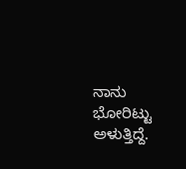ನಾನು ಭೋರಿಟ್ಟು ಅಳುತ್ತಿದ್ದೆ.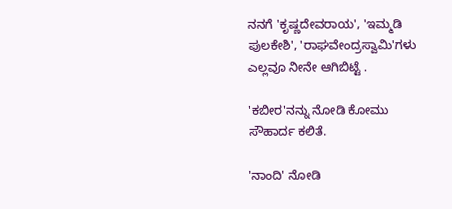ನನಗೆ 'ಕೃಷ್ಣದೇವರಾಯ', 'ಇಮ್ಮಡಿ ಪುಲಕೇಶಿ', 'ರಾಘವೇಂದ್ರಸ್ವಾಮಿ'ಗಳು ಎಲ್ಲವೂ ನೀನೇ ಆಗಿಬಿಟ್ಟೆ .

'ಕಬೀರ'ನನ್ನು ನೋಡಿ ಕೋಮು ಸೌಹಾರ್ದ ಕಲಿತೆ.

'ನಾಂದಿ' ನೋಡಿ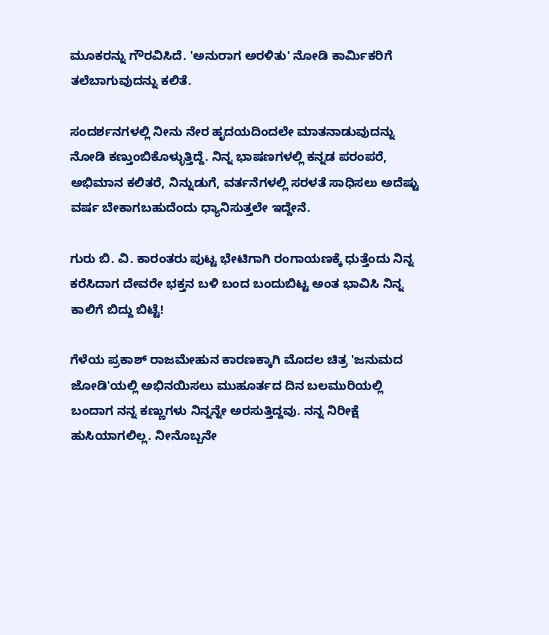ಮೂಕರನ್ನು ಗೌರವಿಸಿದೆ. 'ಅನುರಾಗ ಅರಳಿತು' ನೋಡಿ ಕಾರ್ಮಿಕರಿಗೆ ತಲೆಬಾಗುವುದನ್ನು ಕಲಿತೆ.

ಸಂದರ್ಶನಗಳಲ್ಲಿ ನೀನು ನೇರ ಹೃದಯದಿಂದಲೇ ಮಾತನಾಡುವುದನ್ನು ನೋಡಿ ಕಣ್ತುಂಬಿಕೊಳ್ಳುತ್ತಿದ್ದೆ. ನಿನ್ನ ಭಾಷಣಗಳಲ್ಲಿ ಕನ್ನಡ ಪರಂಪರೆ, ಅಭಿಮಾನ ಕಲಿತರೆ, ನಿನ್ನುಡುಗೆ, ವರ್ತನೆಗಳಲ್ಲಿ ಸರಳತೆ ಸಾಧಿಸಲು ಅದೆಷ್ಟು ವರ್ಷ ಬೇಕಾಗಬಹುದೆಂದು ಧ್ಯಾನಿಸುತ್ತಲೇ ಇದ್ದೇನೆ.

ಗುರು ಬಿ. ವಿ. ಕಾರಂತರು ಪುಟ್ಟ ಭೇಟಿಗಾಗಿ ರಂಗಾಯಣಕ್ಕೆ ಧುತ್ತೆಂದು ನಿನ್ನ ಕರೆಸಿದಾಗ ದೇವರೇ ಭಕ್ತನ ಬಳಿ ಬಂದ ಬಂದುಬಿಟ್ಟ ಅಂತ ಭಾವಿಸಿ ನಿನ್ನ ಕಾಲಿಗೆ ಬಿದ್ದು ಬಿಟ್ಟೆ!

ಗೆಳೆಯ ಪ್ರಕಾಶ್ ರಾಜಮೇಹುನ ಕಾರಣಕ್ಕಾಗಿ ಮೊದಲ ಚಿತ್ರ 'ಜನುಮದ ಜೋಡಿ'ಯಲ್ಲಿ ಅಭಿನಯಿಸಲು ಮುಹೂರ್ತದ ದಿನ ಬಲಮುರಿಯಲ್ಲಿ ಬಂದಾಗ ನನ್ನ ಕಣ್ಣುಗಳು ನಿನ್ನನ್ನೇ ಅರಸುತ್ತಿದ್ದವು. ನನ್ನ ನಿರೀಕ್ಷೆ ಹುಸಿಯಾಗಲಿಲ್ಲ. ನೀನೊಬ್ಬನೇ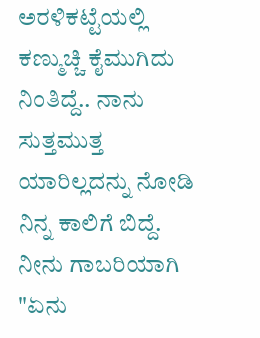ಅರಳಿಕಟ್ಟೆಯಲ್ಲಿ ಕಣ್ಮುಚ್ಚಿ ಕೈಮುಗಿದು ನಿಂತಿದ್ದೆ.. ನಾನು ಸುತ್ತಮುತ್ತ ಯಾರಿಲ್ಲದನ್ನು ನೋಡಿ ನಿನ್ನ ಕಾಲಿಗೆ ಬಿದ್ದೆ. ನೀನು ಗಾಬರಿಯಾಗಿ "ಏನು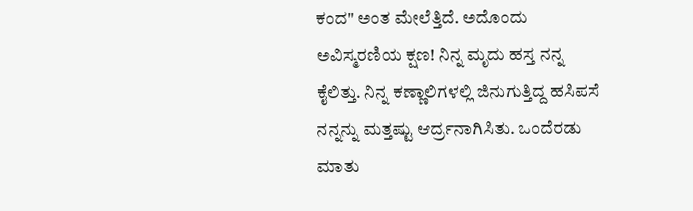ಕಂದ" ಅಂತ ಮೇಲೆತ್ತಿದೆ. ಅದೊಂದು ಅವಿಸ್ಮರಣಿಯ ಕ್ಷಣ! ನಿನ್ನ ಮೃದು ಹಸ್ತ ನನ್ನ ಕೈಲಿತ್ತು. ನಿನ್ನ ಕಣ್ಣಾಲಿಗಳಲ್ಲಿ ಜಿನುಗುತ್ತಿದ್ದ ಹಸಿಪಸೆ ನನ್ನನ್ನು ಮತ್ತಷ್ಟು ಆರ್ದ್ರನಾಗಿಸಿತು. ಒಂದೆರಡು ಮಾತು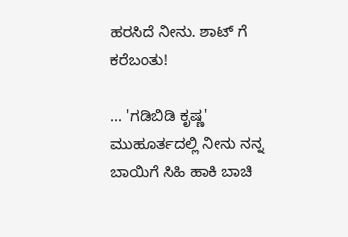ಹರಸಿದೆ ನೀನು. ಶಾಟ್ ಗೆ ಕರೆಬಂತು!

... 'ಗಡಿಬಿಡಿ ಕೃಷ್ಣ' ಮುಹೂರ್ತದಲ್ಲಿ ನೀನು ನನ್ನ ಬಾಯಿಗೆ ಸಿಹಿ ಹಾಕಿ ಬಾಚಿ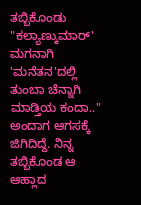ತಬ್ಬಿಕೊಂಡು "ಕಲ್ಯಾಣ್ಕುಮಾರ್' ಮಗನಾಗಿ 'ಮನೆತನ'ದಲ್ಲಿ ತುಂಬಾ ಚೆನ್ನಾಗಿ ಮಾಡ್ತಿಯ ಕಂದಾ.." ಅಂದಾಗ ಆಗಸಕ್ಕೆ ಜಿಗಿದಿದ್ದೆ. ನಿನ್ನ ತಬ್ಬಿಕೊಂಡ ಆ ಆಹ್ಲಾದ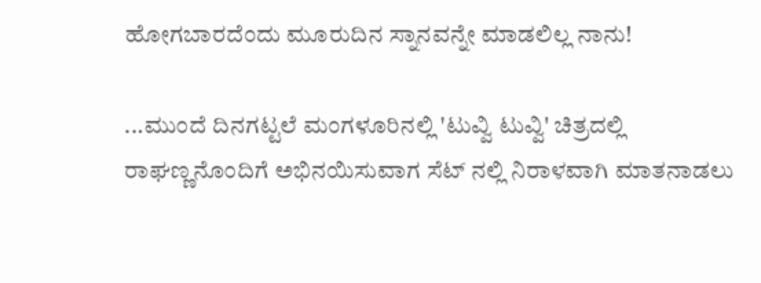ಹೋಗಬಾರದೆಂದು ಮೂರುದಿನ ಸ್ನಾನವನ್ನೇ ಮಾಡಲಿಲ್ಲ ನಾನು!

...ಮುಂದೆ ದಿನಗಟ್ಟಲೆ ಮಂಗಳೂರಿನಲ್ಲಿ 'ಟುವ್ವಿ ಟುವ್ವಿ' ಚಿತ್ರದಲ್ಲಿ ರಾಘಣ್ಣನೊಂದಿಗೆ ಅಭಿನಯಿಸುವಾಗ ಸೆಟ್ ನಲ್ಲಿ ನಿರಾಳವಾಗಿ ಮಾತನಾಡಲು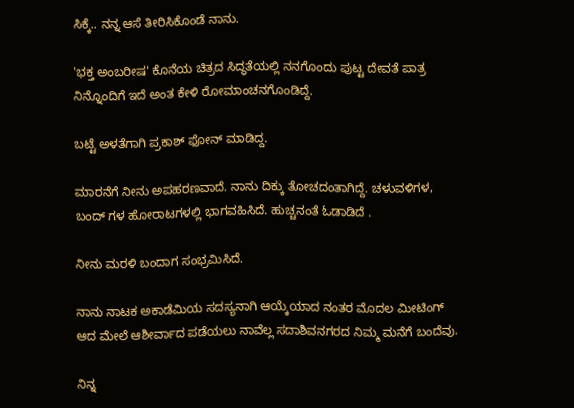ಸಿಕ್ಕೆ.. ನನ್ನ ಆಸೆ ತೀರಿಸಿಕೊಂಡೆ ನಾನು.

'ಭಕ್ತ ಅಂಬರೀಷ' ಕೊನೆಯ ಚಿತ್ರದ ಸಿದ್ಧತೆಯಲ್ಲಿ ನನಗೊಂದು ಪುಟ್ಟ ದೇವತೆ ಪಾತ್ರ ನಿನ್ನೊಂದಿಗೆ ಇದೆ ಅಂತ ಕೇಳಿ ರೋಮಾಂಚನಗೊಂಡಿದ್ದೆ.

ಬಟ್ಟೆ ಅಳತೆಗಾಗಿ ಪ್ರಕಾಶ್ ಫೋನ್ ಮಾಡಿದ್ದ.

ಮಾರನೆಗೆ ನೀನು ಅಪಹರಣವಾದೆ. ನಾನು ದಿಕ್ಕು ತೋಚದಂತಾಗಿದ್ದೆ. ಚಳುವಳಿಗಳ, ಬಂದ್ ಗಳ ಹೋರಾಟಗಳಲ್ಲಿ ಭಾಗವಹಿಸಿದೆ. ಹುಚ್ಚನಂತೆ ಓಡಾಡಿದೆ .

ನೀನು ಮರಳಿ ಬಂದಾಗ ಸಂಭ್ರಮಿಸಿದೆ.

ನಾನು ನಾಟಕ ಅಕಾಡೆಮಿಯ ಸದಸ್ಯನಾಗಿ ಆಯ್ಕೆಯಾದ ನಂತರ ಮೊದಲ ಮೀಟಿಂಗ್ ಆದ ಮೇಲೆ ಆಶೀರ್ವಾದ ಪಡೆಯಲು ನಾವೆಲ್ಲ ಸದಾಶಿವನಗರದ ನಿಮ್ಮ ಮನೆಗೆ ಬಂದೆವು.

ನಿನ್ನ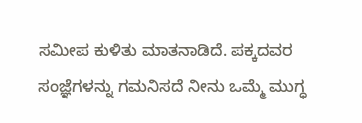ಸಮೀಪ ಕುಳಿತು ಮಾತನಾಡಿದೆ. ಪಕ್ಕದವರ ಸಂಜ್ಞೆಗಳನ್ನು ಗಮನಿಸದೆ ನೀನು ಒಮ್ಮೆ ಮುಗ್ಧ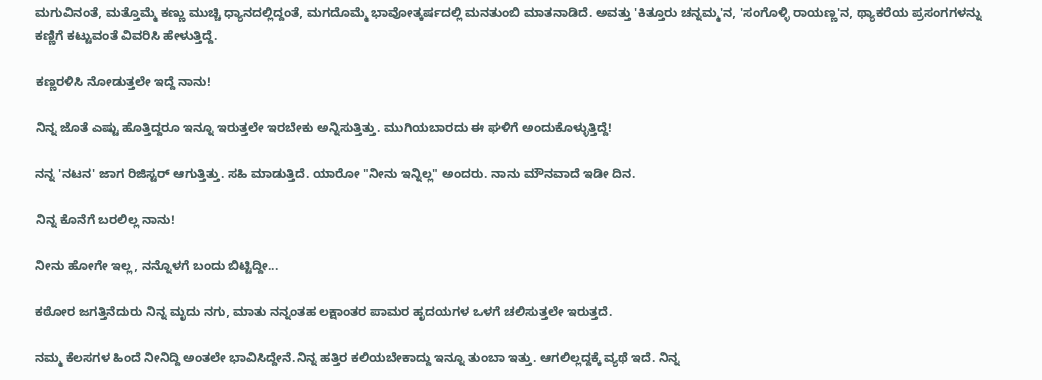ಮಗುವಿನಂತೆ, ಮತ್ತೊಮ್ಮೆ ಕಣ್ಣು ಮುಚ್ಚಿ ಧ್ಯಾನದಲ್ಲಿದ್ದಂತೆ, ಮಗದೊಮ್ಮೆ ಭಾವೋತ್ಕರ್ಷದಲ್ಲಿ ಮನತುಂಬಿ ಮಾತನಾಡಿದೆ. ಅವತ್ತು 'ಕಿತ್ತೂರು ಚನ್ನಮ್ಮ'ನ, 'ಸಂಗೊಳ್ಳಿ ರಾಯಣ್ಣ'ನ, ಥ್ಯಾಕರೆಯ ಪ್ರಸಂಗಗಳನ್ನು ಕಣ್ಣಿಗೆ ಕಟ್ಟುವಂತೆ ವಿವರಿಸಿ ಹೇಳುತ್ತಿದ್ದೆ.

ಕಣ್ಣರಳಿಸಿ ನೋಡುತ್ತಲೇ ಇದ್ದೆ ನಾನು!

ನಿನ್ನ ಜೊತೆ ಎಷ್ಟು ಹೊತ್ತಿದ್ದರೂ ಇನ್ನೂ ಇರುತ್ತಲೇ ಇರಬೇಕು ಅನ್ನಿಸುತ್ತಿತ್ತು. ಮುಗಿಯಬಾರದು ಈ ಘಳಿಗೆ ಅಂದುಕೊಳ್ಳುತ್ತಿದ್ದೆ!

ನನ್ನ 'ನಟನ' ಜಾಗ ರಿಜಿಸ್ಟರ್ ಆಗುತ್ತಿತ್ತು. ಸಹಿ ಮಾಡುತ್ತಿದೆ. ಯಾರೋ "ನೀನು ಇನ್ನಿಲ್ಲ" ಅಂದರು. ನಾನು ಮೌನವಾದೆ ಇಡೀ ದಿನ.

ನಿನ್ನ ಕೊನೆಗೆ ಬರಲಿಲ್ಲ ನಾನು!

ನೀನು ಹೋಗೇ ಇಲ್ಲ, ನನ್ನೊಳಗೆ ಬಂದು ಬಿಟ್ಟಿದ್ದೀ...

ಕಠೋರ ಜಗತ್ತಿನೆದುರು ನಿನ್ನ ಮೃದು ನಗು, ಮಾತು ನನ್ನಂತಹ ಲಕ್ಷಾಂತರ ಪಾಮರ ಹೃದಯಗಳ ಒಳಗೆ ಚಲಿಸುತ್ತಲೇ ಇರುತ್ತದೆ.

ನಮ್ಮ ಕೆಲಸಗಳ ಹಿಂದೆ ನೀನಿದ್ದಿ ಅಂತಲೇ ಭಾವಿಸಿದ್ದೇನೆ.ನಿನ್ನ ಹತ್ತಿರ ಕಲಿಯಬೇಕಾದ್ದು ಇನ್ನೂ ತುಂಬಾ ಇತ್ತು. ಆಗಲಿಲ್ಲದ್ದಕ್ಕೆ ವ್ಯಥೆ ಇದೆ. ನಿನ್ನ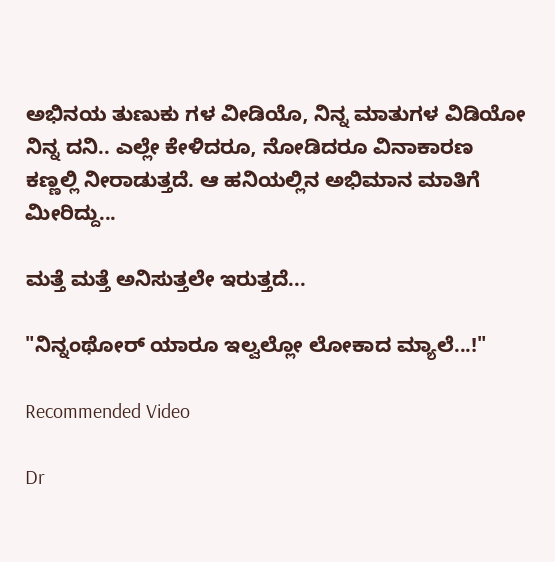ಅಭಿನಯ ತುಣುಕು ಗಳ ವೀಡಿಯೊ, ನಿನ್ನ ಮಾತುಗಳ ವಿಡಿಯೋ ನಿನ್ನ ದನಿ.. ಎಲ್ಲೇ ಕೇಳಿದರೂ, ನೋಡಿದರೂ ವಿನಾಕಾರಣ ಕಣ್ಣಲ್ಲಿ ನೀರಾಡುತ್ತದೆ. ಆ ಹನಿಯಲ್ಲಿನ ಅಭಿಮಾನ ಮಾತಿಗೆ ಮೀರಿದ್ದು...

ಮತ್ತೆ ಮತ್ತೆ ಅನಿಸುತ್ತಲೇ ಇರುತ್ತದೆ...

"ನಿನ್ನಂಥೋರ್ ಯಾರೂ ಇಲ್ವಲ್ಲೋ ಲೋಕಾದ ಮ್ಯಾಲೆ...!"

Recommended Video

Dr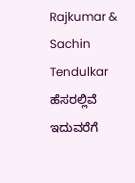Rajkumar & Sachin Tendulkar ಹೆಸರಲ್ಲಿವೆ ಇದುವರೆಗೆ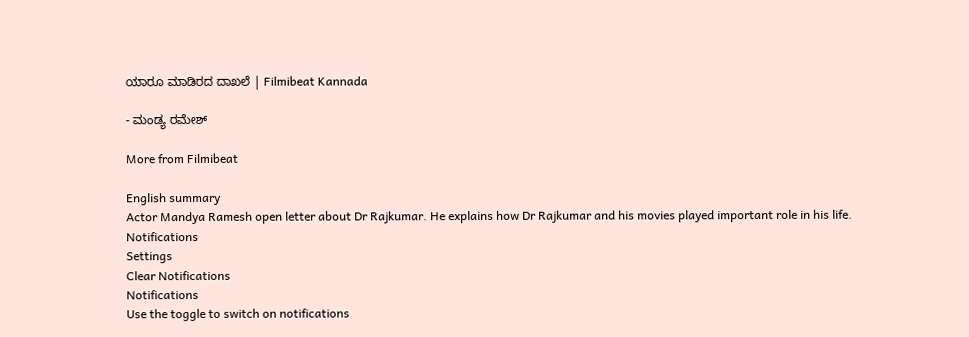ಯಾರೂ ಮಾಡಿರದ ದಾಖಲೆ | Filmibeat Kannada

- ಮಂಡ್ಯ ರಮೇಶ್

More from Filmibeat

English summary
Actor Mandya Ramesh open letter about Dr Rajkumar. He explains how Dr Rajkumar and his movies played important role in his life.
Notifications
Settings
Clear Notifications
Notifications
Use the toggle to switch on notifications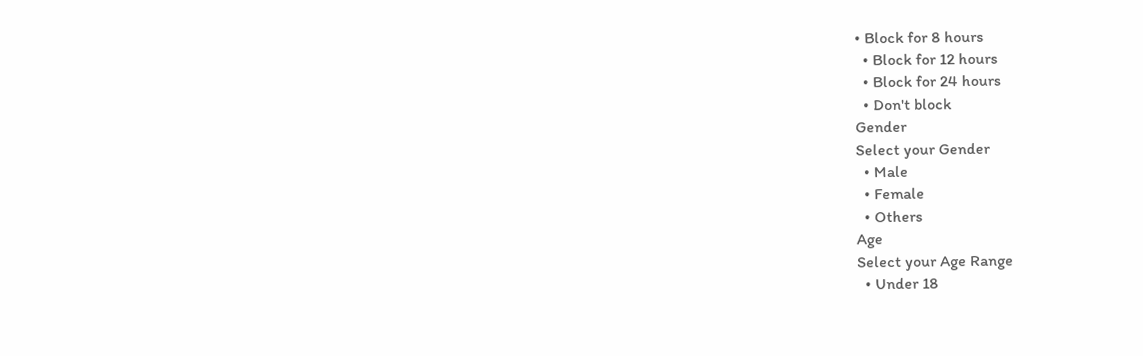• Block for 8 hours
  • Block for 12 hours
  • Block for 24 hours
  • Don't block
Gender
Select your Gender
  • Male
  • Female
  • Others
Age
Select your Age Range
  • Under 18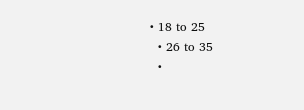• 18 to 25
  • 26 to 35
  •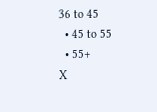36 to 45
  • 45 to 55
  • 55+
X